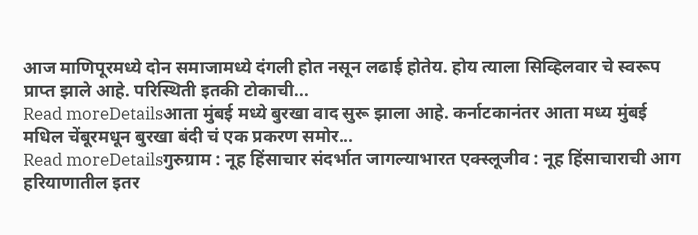आज माणिपूरमध्ये दोन समाजामध्ये दंगली होत नसून लढाई होतेय. होय त्याला सिव्हिलवार चे स्वरूप प्राप्त झाले आहे. परिस्थिती इतकी टोकाची...
Read moreDetailsआता मुंबई मध्ये बुरखा वाद सुरू झाला आहे. कर्नाटकानंतर आता मध्य मुंबई मधिल चेंबूरमधून बुरखा बंदी चं एक प्रकरण समोर...
Read moreDetailsगुरुग्राम : नूह हिंसाचार संदर्भात जागल्याभारत एक्स्लूजीव : नूह हिंसाचाराची आग हरियाणातील इतर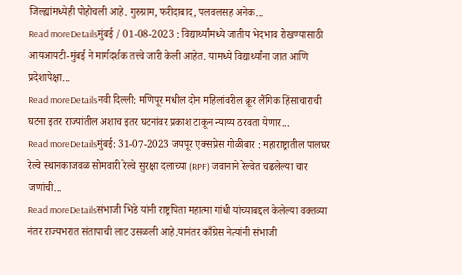जिल्ह्यांमध्येही पोहोचली आहे. गुरुग्राम, फरीदाबाद, पलवलसह अनेक...
Read moreDetailsमुंबई / 01-08-2023 : विद्यार्थ्यांमध्ये जातीय भेदभाव रोखण्यासाठी आयआयटी-मुंबई ने मार्गदर्शक तत्त्वे जारी केली आहेत. यामध्ये विद्यार्थ्यांना जात आणि प्रदेशापेक्षा...
Read moreDetailsनवी दिल्ली: मणिपूर मधील दोन महिलांवरील क्रूर लैंगिक हिंसाचाराची घटना इतर राज्यांतील अशाच इतर घटनांवर प्रकाश टाकून न्याय्य ठरवता येणार...
Read moreDetailsमुंबई: 31-07-2023 जयपूर एक्सप्रेस गोळीबार : महाराष्ट्रातील पालघर रेल्वे स्थानकाजवळ सोमवारी रेल्वे सुरक्षा दलाच्या (RPF) जवानाने रेल्वेत चढलेल्या चार जणांची...
Read moreDetailsसंभाजी भिडे यांनी राष्ट्रपिता महात्मा गांधी यांच्याबद्दल केलेल्या वक्तव्या नंतर राज्यभरात संतापाची लाट उसळली आहे.यानंतर काँग्रेस नेत्यांनी संभाजी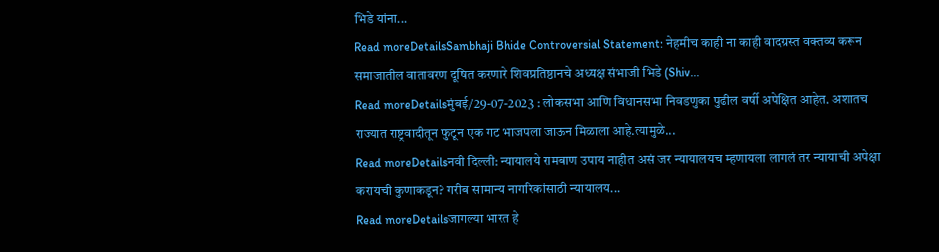भिडे यांना...
Read moreDetailsSambhaji Bhide Controversial Statement: नेहमीच काही ना काही वादग्रस्त वक्तव्य करून समाजातील वातावरण दूषित करणारे शिवप्रतिष्ठानचे अध्यक्ष संभाजी भिडे (Shiv...
Read moreDetailsमुंबई/29-07-2023 : लोकसभा आणि विधानसभा निवडणुका पुढील वर्षी अपेक्षित आहेत. अशातच राज्यात राष्ट्रवादीतून फुटून एक गट भाजपला जाऊन मिळाला आहे.त्यामुळे...
Read moreDetailsनवी दिल्ली: न्यायालये रामबाण उपाय नाहीत असं जर न्यायालयच म्हणायला लागलं तर न्यायाची अपेक्षा करायची कुणाकडून? गरीब सामान्य नागरिकांसाठी न्यायालय...
Read moreDetailsजागल्या भारत हे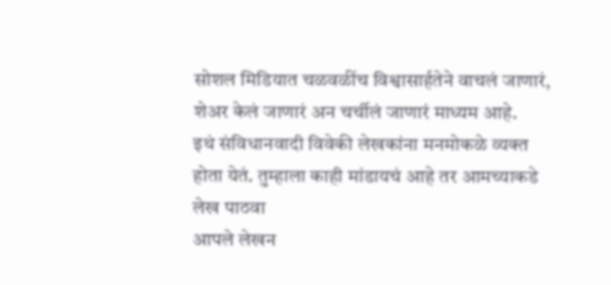सोशल मिडियात चळवळींच विश्वासार्हतेने वाचलं जाणारं, शेअर केलं जाणारं अन चर्चीलं जाणारं माध्यम आहे.
इथं संविधानवादी विवेकी लेखकांना मनमोकळे व्यक्त होता येतं. तुम्हाला काही मांडायचं आहे तर आमच्याकडे लेख पाठवा
आपले लेखन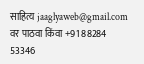साहित्य jaaglyaweb@gmail.com वर पाठवा किंवा +91 88284 53346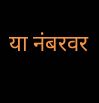या नंबरवर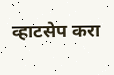व्हाटसेप करा